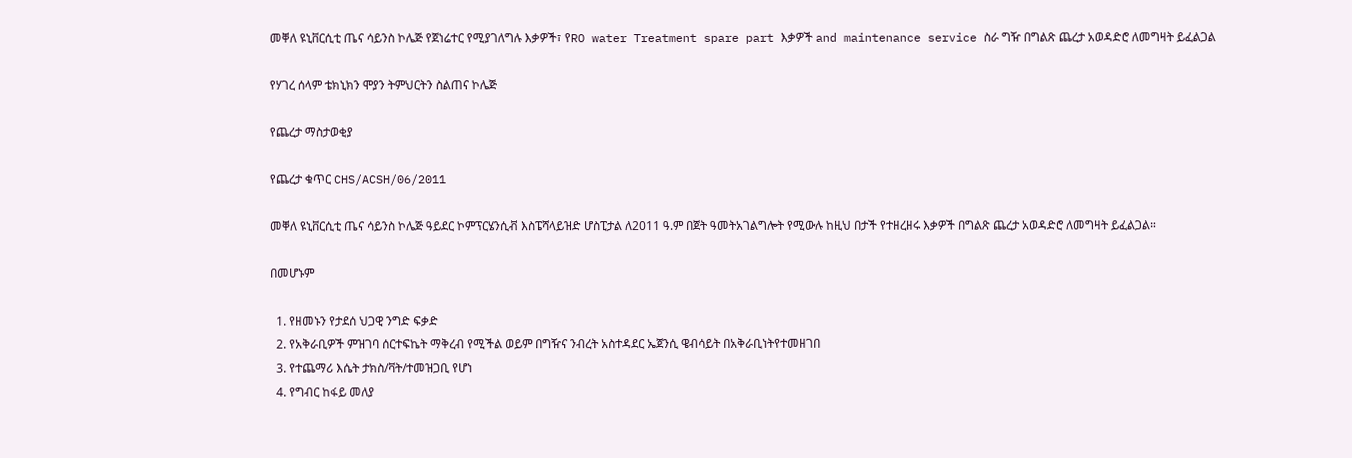መቐለ ዩኒቨርሲቲ ጤና ሳይንስ ኮሌጅ የጀነሬተር የሚያገለግሉ እቃዎች፣ የRO water Treatment spare part እቃዎች and maintenance service ስራ ግዥ በግልጽ ጨረታ አወዳድሮ ለመግዛት ይፈልጋል

የሃገረ ሰላም ቴክኒክን ሞያን ትምህርትን ስልጠና ኮሌጅ

የጨረታ ማስታወቂያ

የጨረታ ቁጥር CHS/ACSH/06/2011

መቐለ ዩኒቨርሲቲ ጤና ሳይንስ ኮሌጅ ዓይደር ኮምፕርሄንሲቭ እስፔሻላይዝድ ሆስፒታል ለ2011 ዓ.ም በጀት ዓመትአገልግሎት የሚውሉ ከዚህ በታች የተዘረዘሩ እቃዎች በግልጽ ጨረታ አወዳድሮ ለመግዛት ይፈልጋል።

በመሆኑም

  1. የዘመኑን የታደሰ ህጋዊ ንግድ ፍቃድ
  2. የአቅራቢዎች ምዝገባ ሰርተፍኬት ማቅረብ የሚችል ወይም በግዥና ንብረት አስተዳደር ኤጀንሲ ዌብሳይት በአቅራቢነትየተመዘገበ
  3. የተጨማሪ እሴት ታክስ/ቫት/ተመዝጋቢ የሆነ
  4. የግብር ከፋይ መለያ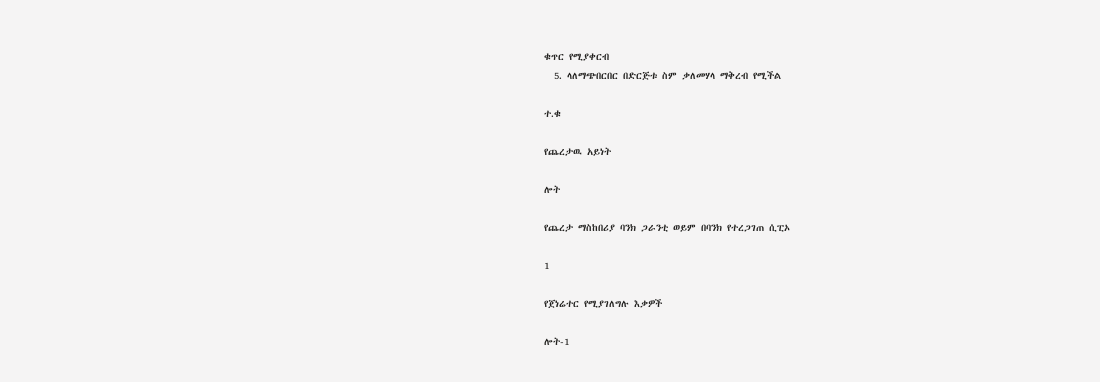ቁጥር የሚያቀርብ
  5. ላለማጭበርበር በድርጅቱ ስም ቃለመሃላ ማቅረብ የሚችል

ተ.ቁ

የጨረታዉ አይነት

ሎት

የጨረታ ማስከበሪያ ባንክ ጋራንቲ ወይም በባንክ የተረጋገጠ ሲፒኦ

1

የጀነሬተር የሚያገለግሉ እቃዎች

ሎት-1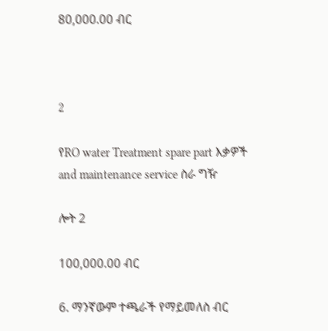80,000.00 ብር



2

የRO water Treatment spare part እቃዎች and maintenance service ስራ ግዥ

ሎት 2

100,000.00 ብር

6. ማንኛውም ተጫራች የማይመለስ ብር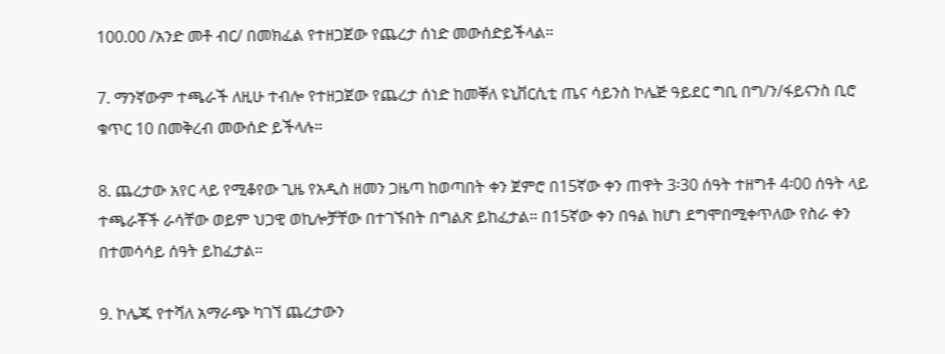100.00 /አንድ መቶ ብር/ በመክፈል የተዘጋጀው የጨረታ ሰነድ መውሰድይችላል።

7. ማንኛውም ተጫራች ለዚሁ ተብሎ የተዘጋጀው የጨረታ ሰነድ ከመቐለ ዩኒቨርሲቲ ጤና ሳይንስ ኮሌጅ ዓይደር ግቢ በግ/ን/ፋይናንስ ቢሮ ቁጥር 10 በመቅረብ መውሰድ ይችላሉ።

8. ጨረታው አየር ላይ የሚቆየው ጊዜ የአዲስ ዘመን ጋዜጣ ከወጣበት ቀን ጀምሮ በ15ኛው ቀን ጠዋት 3፡30 ሰዓት ተዘግቶ 4፡00 ሰዓት ላይ ተጫራቾች ራሳቸው ወይም ህጋዊ ወኪሎቻቸው በተገኙበት በግልጽ ይከፈታል። በ15ኛው ቀን በዓል ከሆነ ደግሞበሚቀጥለው የስራ ቀን በተመሳሳይ ሰዓት ይከፈታል።

9. ኮሌጁ የተሻለ አማራጭ ካገኘ ጨረታውን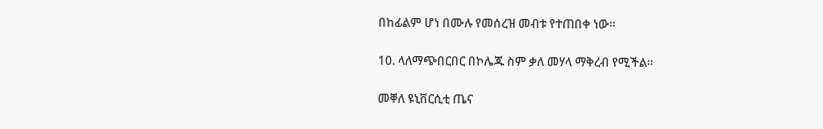በከፊልም ሆነ በሙሉ የመሰረዝ መብቱ የተጠበቀ ነው።

10. ላለማጭበርበር በኮሌጁ ስም ቃለ መሃላ ማቅረብ የሚችል።

መቐለ ዩኒቨርሲቲ ጤና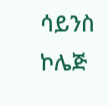ሳይንስ ኮሌጅ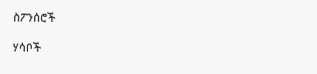ስፖንሰሮች

ሃሳቦች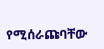የሚሰራጩባቸው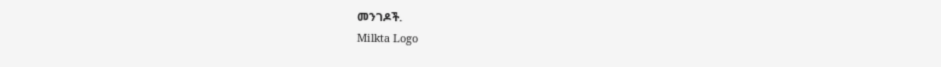መንገዶች.
Milkta Logo